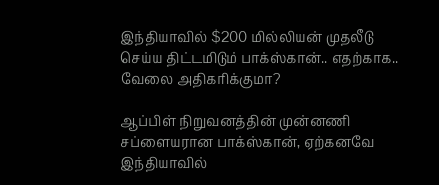இந்தியாவில் $200 மில்லியன் முதலீடு செய்ய திட்டமிடும் பாக்ஸ்கான்.. எதற்காக.. வேலை அதிகரிக்குமா?

ஆப்பிள் நிறுவனத்தின் முன்னணி சப்ளையரான பாக்ஸ்கான், ஏற்கனவே இந்தியாவில்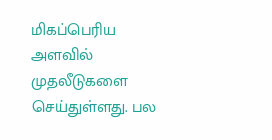மிகப்பெரிய அளவில் முதலீடுகளை செய்துள்ளது. பல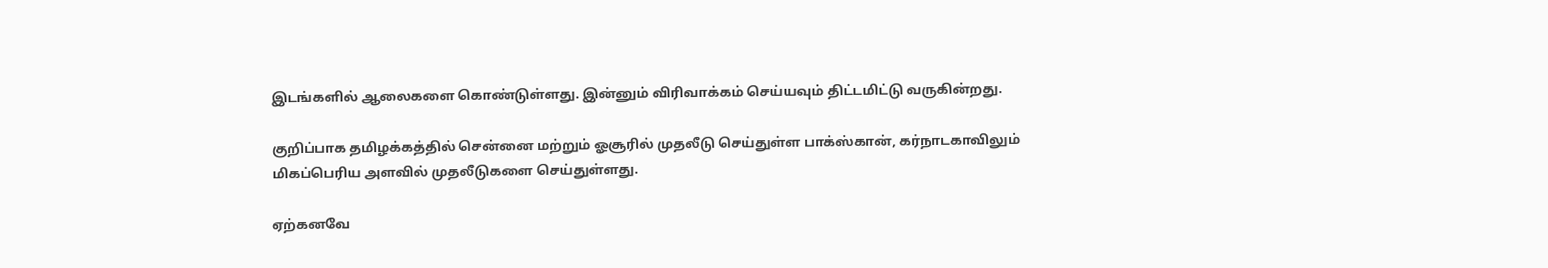இடங்களில் ஆலைகளை கொண்டுள்ளது. இன்னும் விரிவாக்கம் செய்யவும் திட்டமிட்டு வருகின்றது.

குறிப்பாக தமிழக்கத்தில் சென்னை மற்றும் ஓசூரில் முதலீடு செய்துள்ள பாக்ஸ்கான், கர்நாடகாவிலும் மிகப்பெரிய அளவில் முதலீடுகளை செய்துள்ளது.

ஏற்கனவே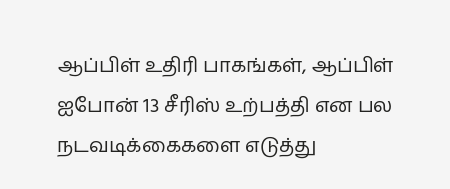ஆப்பிள் உதிரி பாகங்கள், ஆப்பிள் ஐபோன் 13 சீரிஸ் உற்பத்தி என பல நடவடிக்கைகளை எடுத்து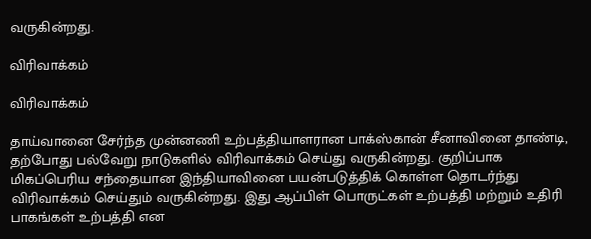வருகின்றது.

விரிவாக்கம்

விரிவாக்கம்

தாய்வானை சேர்ந்த முன்னணி உற்பத்தியாளரான பாக்ஸ்கான் சீனாவினை தாண்டி, தற்போது பல்வேறு நாடுகளில் விரிவாக்கம் செய்து வருகின்றது. குறிப்பாக மிகப்பெரிய சந்தையான இந்தியாவினை பயன்படுத்திக் கொள்ள தொடர்ந்து விரிவாக்கம் செய்தும் வருகின்றது. இது ஆப்பிள் பொருட்கள் உற்பத்தி மற்றும் உதிரி பாகங்கள் உற்பத்தி என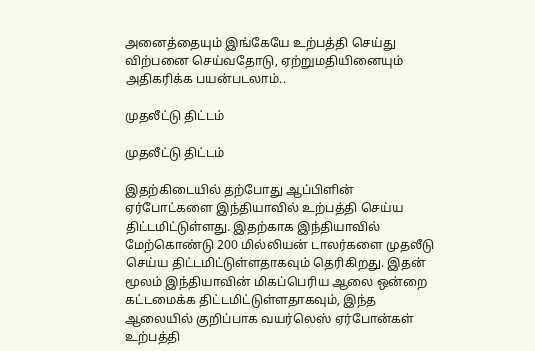அனைத்தையும் இங்கேயே உற்பத்தி செய்து விற்பனை செய்வதோடு, ஏற்றுமதியினையும் அதிகரிக்க பயன்படலாம்..

முதலீட்டு திட்டம்

முதலீட்டு திட்டம்

இதற்கிடையில் தற்போது ஆப்பிளின் ஏர்போட்களை இந்தியாவில் உற்பத்தி செய்ய திட்டமிட்டுள்ளது. இதற்காக இந்தியாவில் மேற்கொண்டு 200 மில்லியன் டாலர்களை முதலீடு செய்ய திட்டமிட்டுள்ளதாகவும் தெரிகிறது. இதன் மூலம் இந்தியாவின் மிகப்பெரிய ஆலை ஒன்றை கட்டமைக்க திட்டமிட்டுள்ளதாகவும், இந்த ஆலையில் குறிப்பாக வயர்லெஸ் ஏர்போன்கள் உற்பத்தி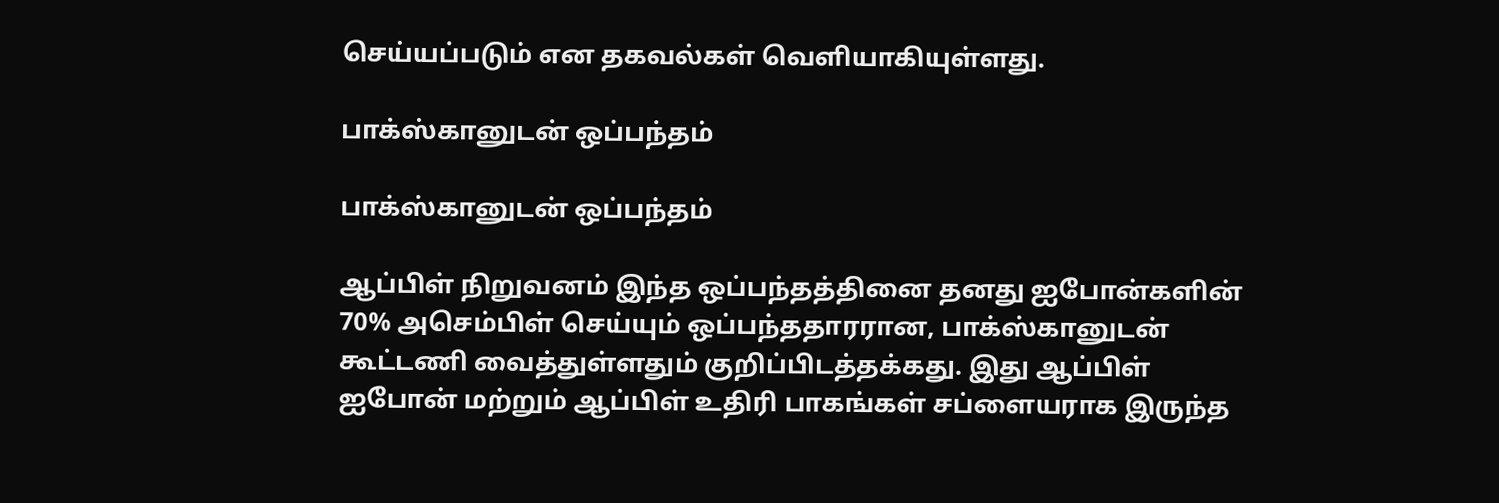செய்யப்படும் என தகவல்கள் வெளியாகியுள்ளது.

பாக்ஸ்கானுடன் ஒப்பந்தம்

பாக்ஸ்கானுடன் ஒப்பந்தம்

ஆப்பிள் நிறுவனம் இந்த ஒப்பந்தத்தினை தனது ஐபோன்களின் 70% அசெம்பிள் செய்யும் ஒப்பந்ததாரரான, பாக்ஸ்கானுடன் கூட்டணி வைத்துள்ளதும் குறிப்பிடத்தக்கது. இது ஆப்பிள் ஐபோன் மற்றும் ஆப்பிள் உதிரி பாகங்கள் சப்ளையராக இருந்த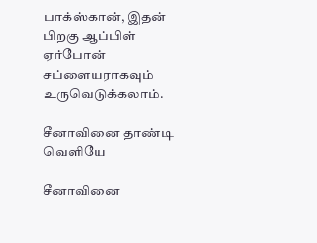பாக்ஸ்கான், இதன் பிறகு ஆப்பிள் ஏர்போன் சப்ளையராகவும் உருவெடுக்கலாம்.

சீனாவினை தாண்டி வெளியே

சீனாவினை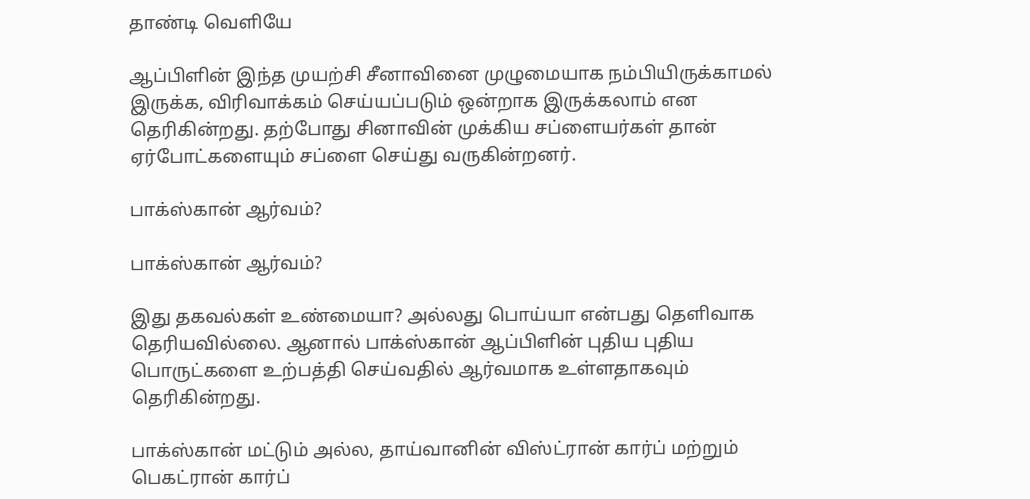தாண்டி வெளியே

ஆப்பிளின் இந்த முயற்சி சீனாவினை முழுமையாக நம்பியிருக்காமல் இருக்க, விரிவாக்கம் செய்யப்படும் ஒன்றாக இருக்கலாம் என தெரிகின்றது. தற்போது சினாவின் முக்கிய சப்ளையர்கள் தான் ஏர்போட்களையும் சப்ளை செய்து வருகின்றனர்.

பாக்ஸ்கான் ஆர்வம்?

பாக்ஸ்கான் ஆர்வம்?

இது தகவல்கள் உண்மையா? அல்லது பொய்யா என்பது தெளிவாக தெரியவில்லை. ஆனால் பாக்ஸ்கான் ஆப்பிளின் புதிய புதிய பொருட்களை உற்பத்தி செய்வதில் ஆர்வமாக உள்ளதாகவும் தெரிகின்றது.

பாக்ஸ்கான் மட்டும் அல்ல, தாய்வானின் விஸ்ட்ரான் கார்ப் மற்றும் பெகட்ரான் கார்ப்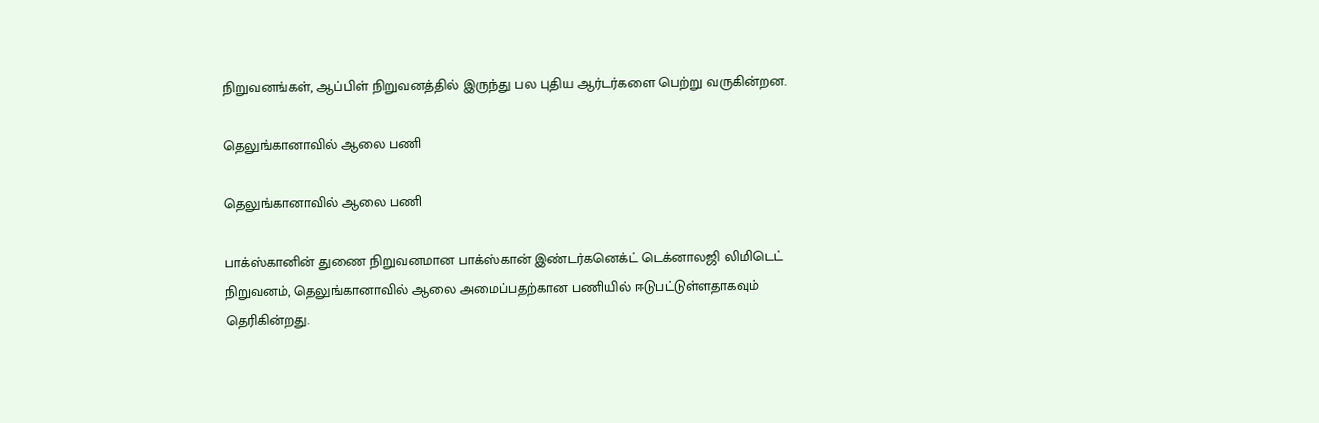நிறுவனங்கள், ஆப்பிள் நிறுவனத்தில் இருந்து பல புதிய ஆர்டர்களை பெற்று வருகின்றன.

தெலுங்கானாவில் ஆலை பணி

தெலுங்கானாவில் ஆலை பணி

பாக்ஸ்கானின் துணை நிறுவனமான பாக்ஸ்கான் இண்டர்கனெக்ட் டெக்னாலஜி லிமிடெட் நிறுவனம், தெலுங்கானாவில் ஆலை அமைப்பதற்கான பணியில் ஈடுபட்டுள்ளதாகவும் தெரிகின்றது.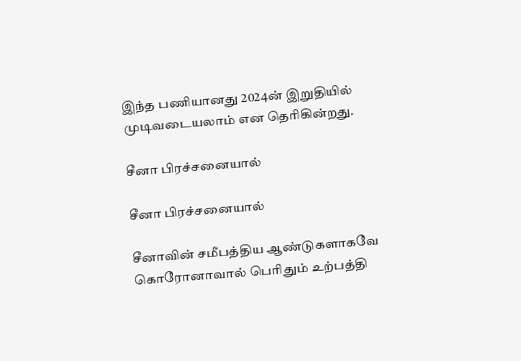இந்த பணியானது 2024ன் இறுதியில் முடிவடையலாம் என தெரிகின்றது.

சீனா பிரச்சனையால்

சீனா பிரச்சனையால்

சீனாவின் சமீபத்திய ஆண்டுகளாகவே கொரோனாவால் பெரிதும் உற்பத்தி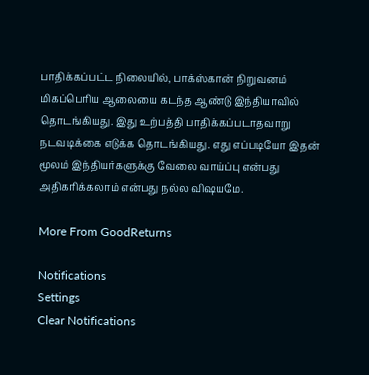பாதிக்கப்பட்ட நிலையில், பாக்ஸ்கான் நிறுவனம் மிகப்பெரிய ஆலையை கடந்த ஆண்டு இந்தியாவில் தொடங்கியது. இது உற்பத்தி பாதிக்கப்படாதவாறு நடவடிக்கை எடுக்க தொடங்கியது. எது எப்படியோ இதன் மூலம் இந்தியர்களுக்கு வேலை வாய்ப்பு என்பது அதிகரிக்கலாம் என்பது நல்ல விஷயமே.

More From GoodReturns

Notifications
Settings
Clear Notifications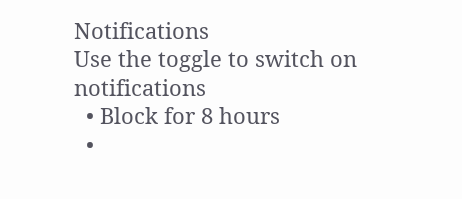Notifications
Use the toggle to switch on notifications
  • Block for 8 hours
  •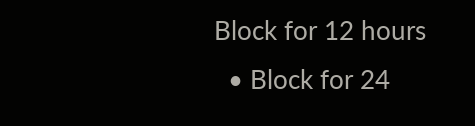Block for 12 hours
  • Block for 24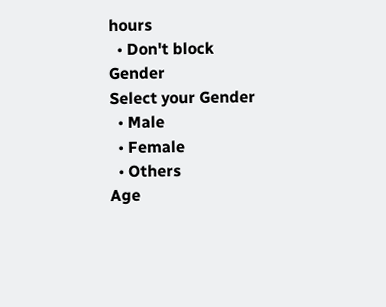hours
  • Don't block
Gender
Select your Gender
  • Male
  • Female
  • Others
Age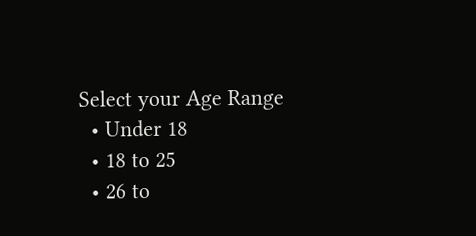Select your Age Range
  • Under 18
  • 18 to 25
  • 26 to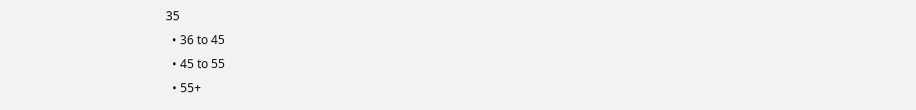35
  • 36 to 45
  • 45 to 55
  • 55+